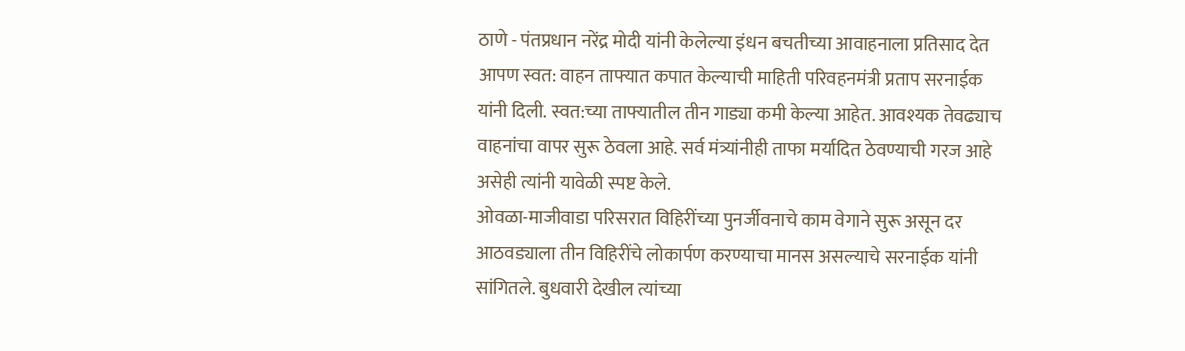ठाणे - पंतप्रधान नरेंद्र मोदी यांनी केलेल्या इंधन बचतीच्या आवाहनाला प्रतिसाद देत आपण स्वत: वाहन ताफ्यात कपात केल्याची माहिती परिवहनमंत्री प्रताप सरनाईक यांनी दिली. स्वत:च्या ताफ्यातील तीन गाड्या कमी केल्या आहेत. आवश्यक तेवढ्याच वाहनांचा वापर सुरू ठेवला आहे. सर्व मंत्र्यांनीही ताफा मर्यादित ठेवण्याची गरज आहे असेही त्यांनी यावेळी स्पष्ट केले.
ओवळा-माजीवाडा परिसरात विहिरींच्या पुनर्जीवनाचे काम वेगाने सुरू असून दर आठवड्याला तीन विहिरींचे लोकार्पण करण्याचा मानस असल्याचे सरनाईक यांनी सांगितले. बुधवारी देखील त्यांच्या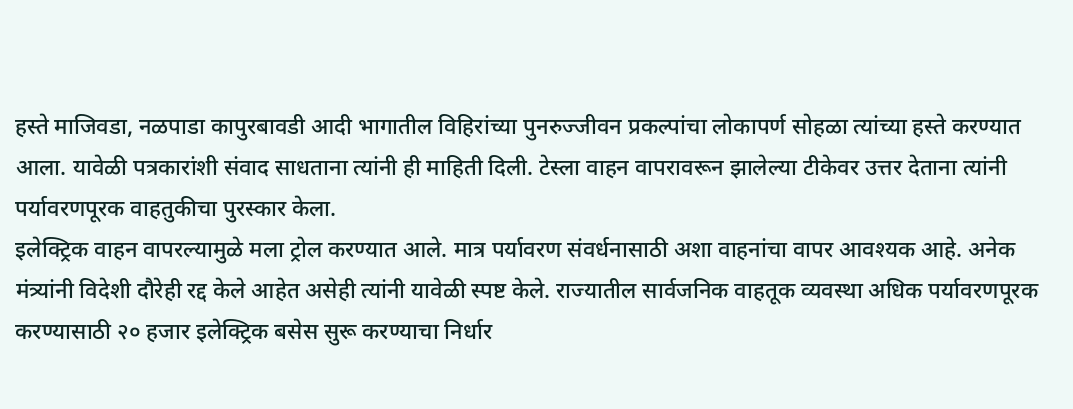हस्ते माजिवडा, नळपाडा कापुरबावडी आदी भागातील विहिरांच्या पुनरुज्जीवन प्रकल्पांचा लोकापर्ण सोहळा त्यांच्या हस्ते करण्यात आला. यावेळी पत्रकारांशी संवाद साधताना त्यांनी ही माहिती दिली. टेस्ला वाहन वापरावरून झालेल्या टीकेवर उत्तर देताना त्यांनी पर्यावरणपूरक वाहतुकीचा पुरस्कार केला.
इलेक्ट्रिक वाहन वापरल्यामुळे मला ट्रोल करण्यात आले. मात्र पर्यावरण संवर्धनासाठी अशा वाहनांचा वापर आवश्यक आहे. अनेक मंत्र्यांनी विदेशी दौरेही रद्द केले आहेत असेही त्यांनी यावेळी स्पष्ट केले. राज्यातील सार्वजनिक वाहतूक व्यवस्था अधिक पर्यावरणपूरक करण्यासाठी २० हजार इलेक्ट्रिक बसेस सुरू करण्याचा निर्धार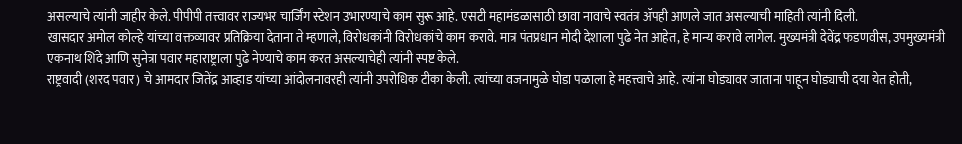असल्याचे त्यांनी जाहीर केले. पीपीपी तत्त्वावर राज्यभर चार्जिंग स्टेशन उभारण्याचे काम सुरू आहे. एसटी महामंडळासाठी छावा नावाचे स्वतंत्र ॲपही आणले जात असल्याची माहिती त्यांनी दिली.
खासदार अमोल कोल्हे यांच्या वक्तव्यावर प्रतिक्रिया देताना ते म्हणाले, विरोधकांनी विरोधकांचे काम करावे. मात्र पंतप्रधान मोदी देशाला पुढे नेत आहेत, हे मान्य करावे लागेल. मुख्यमंत्री देवेंद्र फडणवीस, उपमुख्यमंत्री एकनाथ शिंदे आणि सुनेत्रा पवार महाराष्ट्राला पुढे नेण्याचे काम करत असल्याचेही त्यांनी स्पष्ट केले.
राष्ट्रवादी (शरद पवार) चे आमदार जितेंद्र आव्हाड यांच्या आंदोलनावरही त्यांनी उपरोधिक टीका केली. त्यांच्या वजनामुळे घोडा पळाला हे महत्त्वाचे आहे. त्यांना घोड्यावर जाताना पाहून घोड्याची दया येत होती,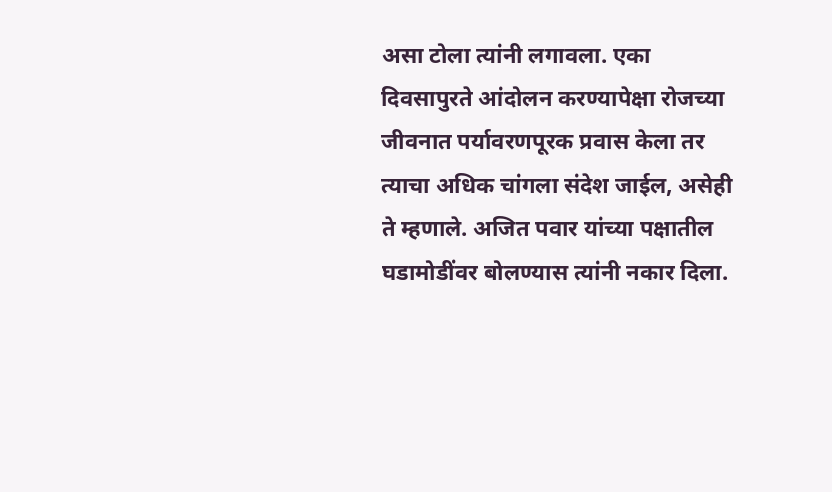असा टोला त्यांनी लगावला. एका दिवसापुरते आंदोलन करण्यापेक्षा रोजच्या जीवनात पर्यावरणपूरक प्रवास केला तर त्याचा अधिक चांगला संदेश जाईल, असेही ते म्हणाले. अजित पवार यांच्या पक्षातील घडामोडींवर बोलण्यास त्यांनी नकार दिला.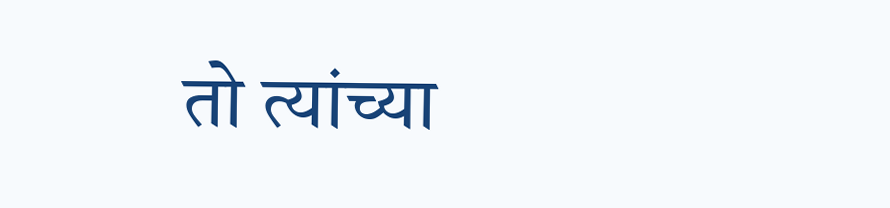तो त्यांच्या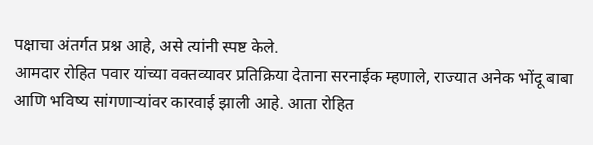पक्षाचा अंतर्गत प्रश्न आहे, असे त्यांनी स्पष्ट केले.
आमदार रोहित पवार यांच्या वक्तव्यावर प्रतिक्रिया देताना सरनाईक म्हणाले, राज्यात अनेक भोंदू बाबा आणि भविष्य सांगणाऱ्यांवर कारवाई झाली आहे. आता रोहित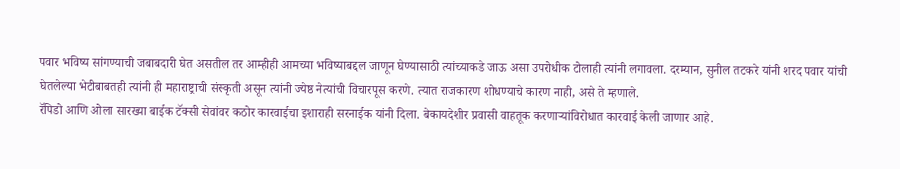पवार भविष्य सांगण्याची जबाबदारी घेत असतील तर आम्हीही आमच्या भविष्याबद्दल जाणून घेण्यासाठी त्यांच्याकडे जाऊ असा उपरोधीक टोलाही त्यांनी लगावला. दरम्यान, सुनील तटकरे यांनी शरद पवार यांची घेतलेल्या भेटीबाबतही त्यांनी ही महाराष्ट्राची संस्कृती असून त्यांनी ज्येष्ठ नेत्यांची विचारपूस करणे. त्यात राजकारण शोधण्याचे कारण नाही, असे ते म्हणाले.
रॅपिडो आणि ओला सारख्या बाईक टॅक्सी सेवांवर कठोर कारवाईचा इशाराही सरनाईक यांनी दिला. बेकायदेशीर प्रवासी वाहतूक करणाऱ्यांविरोधात कारवाई केली जाणार आहे.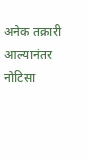अनेक तक्रारी आल्यानंतर नोटिसा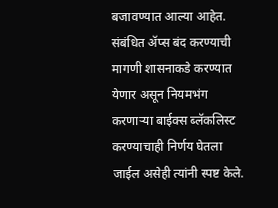बजावण्यात आल्या आहेत. संबंधित ॲप्स बंद करण्याची मागणी शासनाकडे करण्यात येणार असून नियमभंग करणाऱ्या बाईक्स ब्लॅकलिस्ट करण्याचाही निर्णय घेतला जाईल असेही त्यांनी स्पष्ट केले.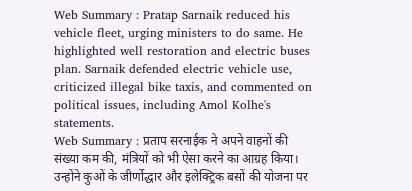Web Summary : Pratap Sarnaik reduced his vehicle fleet, urging ministers to do same. He highlighted well restoration and electric buses plan. Sarnaik defended electric vehicle use, criticized illegal bike taxis, and commented on political issues, including Amol Kolhe's statements.
Web Summary : प्रताप सरनाईक ने अपने वाहनों की संख्या कम की, मंत्रियों को भी ऐसा करने का आग्रह किया। उन्होंने कुओं के जीर्णोद्धार और इलेक्ट्रिक बसों की योजना पर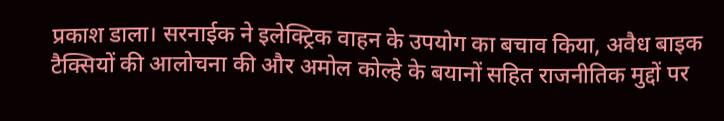प्रकाश डाला। सरनाईक ने इलेक्ट्रिक वाहन के उपयोग का बचाव किया, अवैध बाइक टैक्सियों की आलोचना की और अमोल कोल्हे के बयानों सहित राजनीतिक मुद्दों पर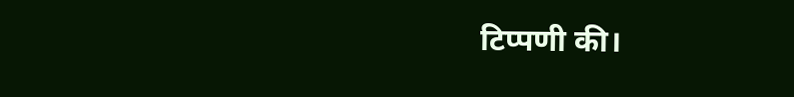टिप्पणी की।